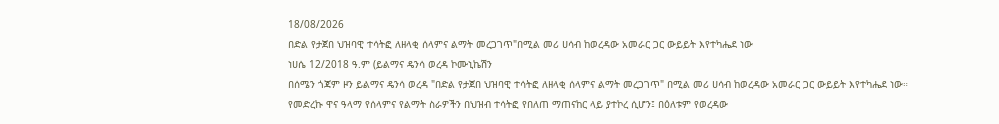18/08/2026
በድል የታጀበ ህዝባዊ ተሳትፎ ለዘላቂ ሰላምና ልማት መረጋገጥ"በሚል መሪ ሀሳብ ከወረዳው አመራር ጋር ውይይት እየተካሔደ ነው
ነሀሴ 12/2018 ዓ.ም (ይልማና ዴንሳ ወረዳ ኮሙኒኬሽን
በሰሜን ጎጃም ዞን ይልማና ዴንሳ ወረዳ "በድል የታጀበ ህዝባዊ ተሳትፎ ለዘላቂ ሰላምና ልማት መረጋገጥ" በሚል መሪ ሀሳብ ከወረዳው አመራር ጋር ውይይት እየተካሔደ ነው።
የመድረኩ ዋና ዓላማ የሰላምና የልማት ስራዎችን በህዝብ ተሳትፎ የበለጠ ማጠናከር ላይ ያተኮረ ሲሆን፤ በዕለቱም የወረዳው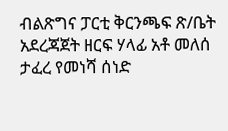ብልጽግና ፓርቲ ቅርንጫፍ ጽ/ቤት አደረጃጀት ዘርፍ ሃላፊ አቶ መለሰ ታፈረ የመነሻ ሰነድ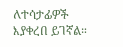ለተሳታፊዎች እያቀረበ ይገኛል።